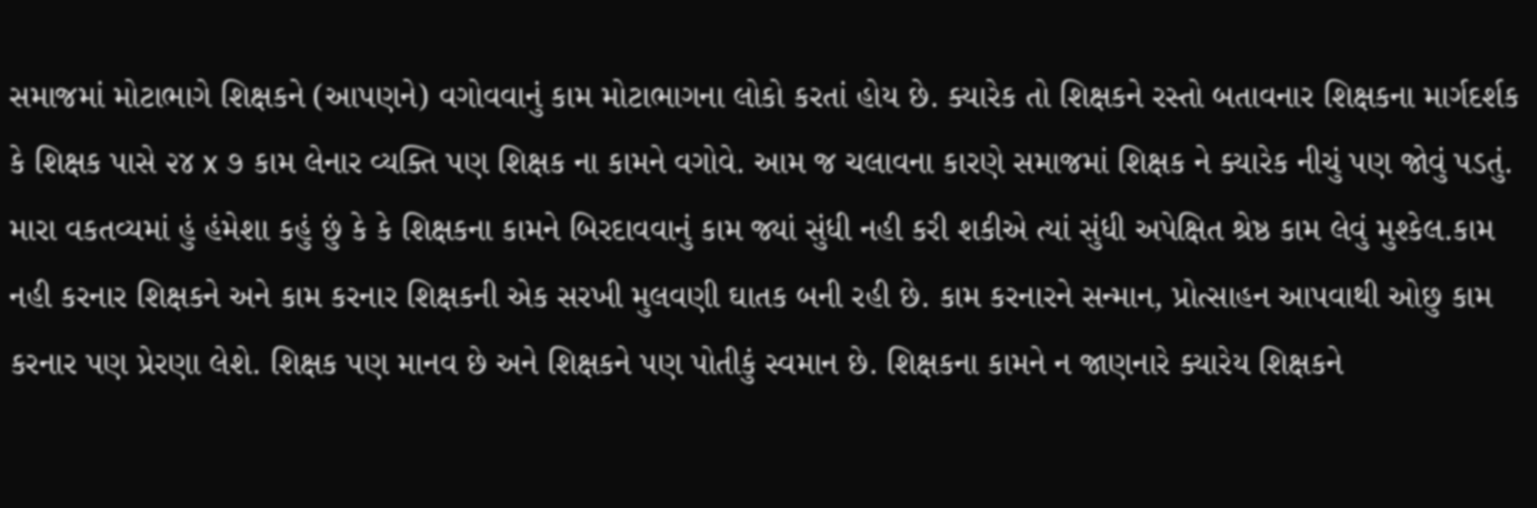સમાજમાં મોટાભાગે શિક્ષકને (આપણને) વગોવવાનું કામ મોટાભાગના લોકો કરતાં હોય છે. ક્યારેક તો શિક્ષકને રસ્તો બતાવનાર શિક્ષકના માર્ગદર્શક કે શિક્ષક પાસે ૨૪ x ૭ કામ લેનાર વ્યક્તિ પણ શિક્ષક ના કામને વગોવે. આમ જ ચલાવના કારણે સમાજમાં શિક્ષક ને ક્યારેક નીચું પણ જોવું પડતું. મારા વકતવ્યમાં હું હંમેશા કહું છું કે કે શિક્ષકના કામને બિરદાવવાનું કામ જ્યાં સુંધી નહી કરી શકીએ ત્યાં સુંધી અપેક્ષિત શ્રેષ્ઠ કામ લેવું મુશ્કેલ.કામ નહી કરનાર શિક્ષકને અને કામ કરનાર શિક્ષકની એક સરખી મુલવણી ઘાતક બની રહી છે. કામ કરનારને સન્માન, પ્રોત્સાહન આપવાથી ઓછુ કામ કરનાર પણ પ્રેરણા લેશે. શિક્ષક પણ માનવ છે અને શિક્ષકને પણ પોતીકું સ્વમાન છે. શિક્ષકના કામને ન જાણનારે ક્યારેય શિક્ષકને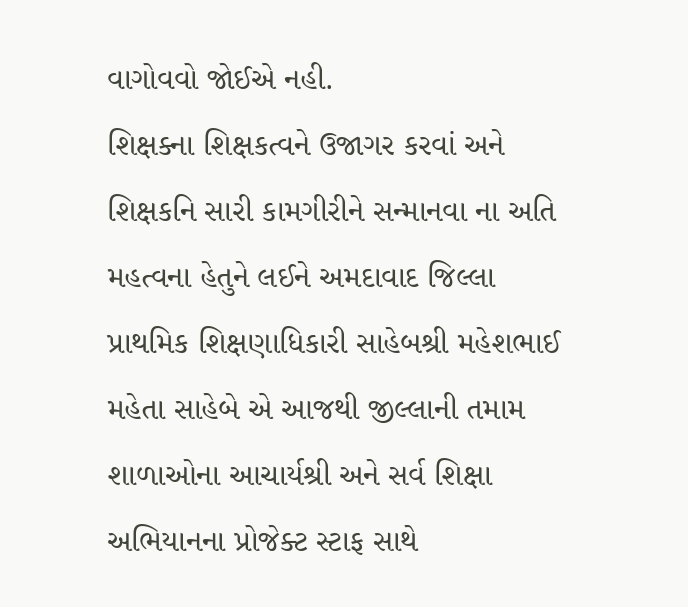વાગોવવો જોઈએ નહી.
શિક્ષક્ના શિક્ષકત્વને ઉજાગર કરવાં અને શિક્ષકનિ સારી કામગીરીને સન્માનવા ના અતિ મહત્વના હેતુને લઈને અમદાવાદ જિલ્લા પ્રાથમિક શિક્ષણાધિકારી સાહેબશ્રી મહેશભાઈ મહેતા સાહેબે એ આજથી જીલ્લાની તમામ શાળાઓના આચાર્યશ્રી અને સર્વ શિક્ષા અભિયાનના પ્રોજેક્ટ સ્ટાફ સાથે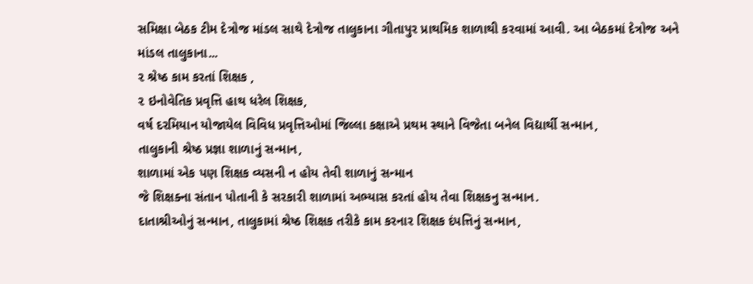સમિક્ષા બેઠક ટીમ દેત્રોજ માંડલ સાથે દેત્રોજ તાલુકાના ગીતાપુર પ્રાથમિક શાળાથી કરવામાં આવી. આ બેઠકમાં દેત્રોજ અને માંડલ તાલુકાના...
૨ શ્રેષ્ઠ કામ કરતાં શિક્ષક ,
૨ ઇનોવેતિક પ્રવૃત્તિ હાથ ધરેલ શિક્ષક,
વર્ષ દરમિયાન યોજાયેલ વિવિધ પ્રવૃત્તિઓમાં જિલ્લા કક્ષાએ પ્રથમ સ્થાને વિજેતા બનેલ વિદ્યાર્થી સન્માન,
તાલુકાની શ્રેષ્ઠ પ્રજ્ઞા શાળાનું સન્માન,
શાળામાં એક પણ શિક્ષક વ્યસની ન હોય તેવી શાળાનું સન્માન
જે શિક્ષક્ના સંતાન પોતાની કે સરકારી શાળામાં અભ્યાસ કરતાં હોય તેવા શિક્ષકનુ સન્માન.
દાતાશ્રીઓનું સન્માન, તાલુકામાં શ્રેષ્ઠ શિક્ષક તરીકે કામ કરનાર શિક્ષક દંપત્તિનું સન્માન,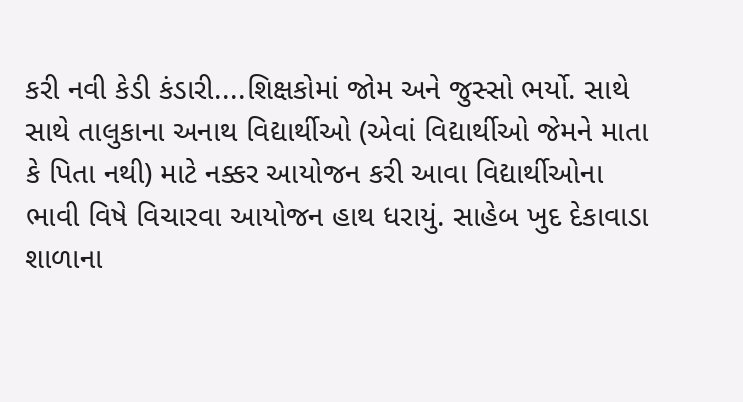કરી નવી કેડી કંડારી....શિક્ષકોમાં જોમ અને જુસ્સો ભર્યો. સાથે સાથે તાલુકાના અનાથ વિદ્યાર્થીઓ (એવાં વિદ્યાર્થીઓ જેમને માતા કે પિતા નથી) માટે નક્કર આયોજન કરી આવા વિદ્યાર્થીઓના ભાવી વિષે વિચારવા આયોજન હાથ ધરાયું. સાહેબ ખુદ દેકાવાડા શાળાના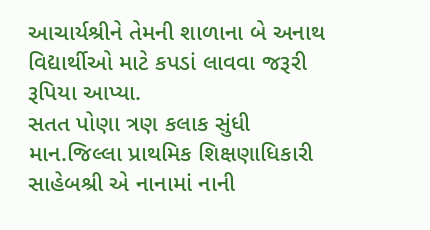આચાર્યશ્રીને તેમની શાળાના બે અનાથ વિદ્યાર્થીઓ માટે કપડાં લાવવા જરૂરી રૂપિયા આપ્યા.
સતત પોણા ત્રણ કલાક સુંધી માન.જિલ્લા પ્રાથમિક શિક્ષણાધિકારી સાહેબશ્રી એ નાનામાં નાની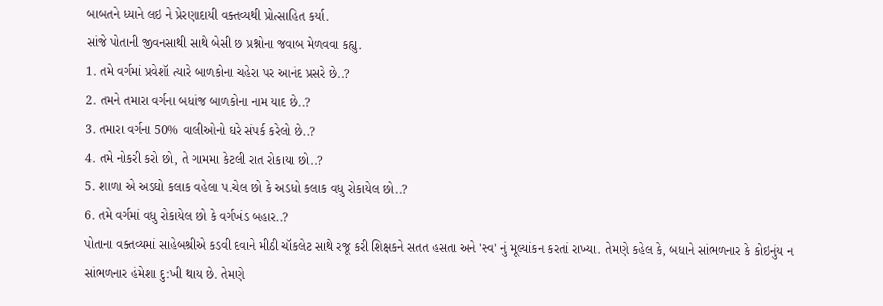બાબતને ધ્યાને લઇ ને પ્રેરણાદાયી વક્તવ્યથી પ્રોત્સાહિત કર્યા.
સાંજે પોતાની જીવનસાથી સાથે બેસી છ પ્રશ્નોના જવાબ મેળવવા કહ્યુ.
1. તમે વર્ગમાં પ્રવેશૉ ત્યારે બાળકોના ચહેરા પર આનંદ પ્રસરે છે..?
2. તમને તમારા વર્ગના બધાંજ બાળકોના નામ યાદ છે..?
3. તમારા વર્ગના 50% વાલીઓનો ઘરે સંપર્ક કરેલો છે..?
4. તમે નોકરી કરો છો, તે ગામમા કેટલી રાત રોકાયા છો..?
5. શાળા એ અડઘો કલાક વહેલા પ.ચેલ છો કે અડધો કલાક વધુ રોકાયેલ છો..?
6. તમે વર્ગમાં વધુ રોકાયેલ છો કે વર્ગખંડ બહાર..?
પોતાના વક્તવ્યમાં સાહેબશ્રીએ કડવી દવાને મીઠી ચૉકલેટ સાથે રજૂ કરી શિક્ષકને સતત હસતા અને 'સ્વ' નું મૂલ્યાંકન કરતાં રાખ્યા. તેમણે કહેલ કે, બધાને સાંભળનાર કે કોઇનુંય ન સાંભળનાર હંમેશા દુ:ખી થાય છે. તેમણે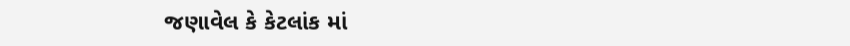જણાવેલ કે કેટલાંક માં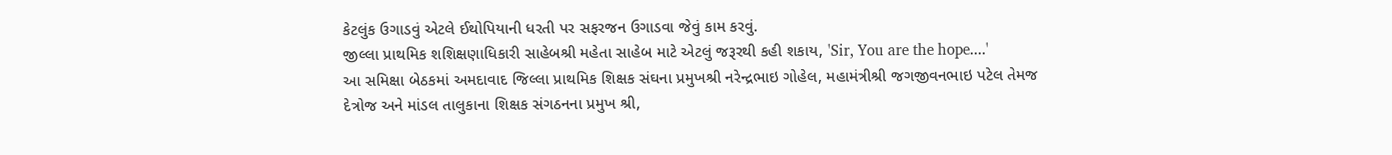કેટલુંક ઉગાડવું એટલે ઈથોપિયાની ધરતી પર સફરજન ઉગાડવા જેવું કામ કરવું.
જીલ્લા પ્રાથમિક શશિક્ષણાધિકારી સાહેબશ્રી મહેતા સાહેબ માટે એટલું જરૂરથી કહી શકાય, 'Sir, You are the hope....'
આ સમિક્ષા બેઠકમાં અમદાવાદ જિલ્લા પ્રાથમિક શિક્ષક સંઘના પ્રમુખશ્રી નરેન્દ્રભાઇ ગોહેલ, મહામંત્રીશ્રી જગજીવનભાઇ પટેલ તેમજ દેત્રોજ અને માંડલ તાલુકાના શિક્ષક સંગઠનના પ્રમુખ શ્રી,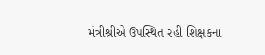મંત્રીશ્રીએ ઉપસ્થિત રહી શિક્ષકના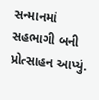સન્માનમાં સહભાગી બની પ્રોત્સાહન આપ્યું.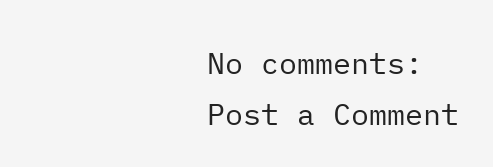No comments:
Post a Comment